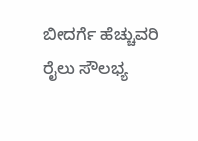ಬೀದರ್ಗೆ ಹೆಚ್ಚುವರಿ ರೈಲು ಸೌಲಭ್ಯ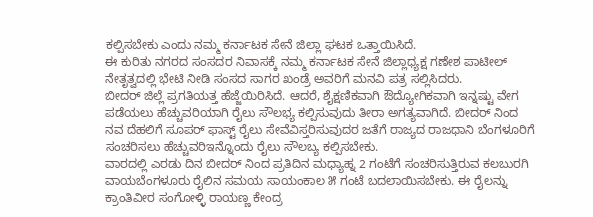ಕಲ್ಪಿಸಬೇಕು ಎಂದು ನಮ್ಮ ಕರ್ನಾಟಕ ಸೇನೆ ಜಿಲ್ಲಾ ಘಟಕ ಒತ್ತಾಯಿಸಿದೆ.
ಈ ಕುರಿತು ನಗರದ ಸಂಸದರ ನಿವಾಸಕ್ಕೆ ನಮ್ಮ ಕರ್ನಾಟಕ ಸೇನೆ ಜಿಲ್ಲಾಧ್ಯಕ್ಷ ಗಣೇಶ ಪಾಟೀಲ್ ನೇತೃತ್ವದಲ್ಲಿ ಭೇಟಿ ನೀಡಿ ಸಂಸದ ಸಾಗರ ಖಂಡ್ರೆ ಅವರಿಗೆ ಮನವಿ ಪತ್ರ ಸಲ್ಲಿಸಿದರು.
ಬೀದರ್ ಜಿಲ್ಲೆ ಪ್ರಗತಿಯತ್ತ ಹೆಜ್ಜೆಯಿರಿಸಿದೆ. ಆದರೆ, ಶೈಕ್ಷಣಿಕವಾಗಿ ಔದ್ಯೋಗಿಕವಾಗಿ ಇನ್ನಷ್ಟು ವೇಗ ಪಡೆಯಲು ಹೆಚ್ಚುವರಿಯಾಗಿ ರೈಲು ಸೌಲಭ್ಯ ಕಲ್ಪಿಸುವುದು ತೀರಾ ಅಗತ್ಯವಾಗಿದೆ. ಬೀದರ್ ನಿಂದ ನವ ದೆಹಲಿಗೆ ಸೂಪರ್ ಫಾಸ್ಟ್ ರೈಲು ಸೇವೆವಿಸ್ತರಿಸುವುದರ ಜತೆಗೆ ರಾಜ್ಯದ ರಾಜಧಾನಿ ಬೆಂಗಳೂರಿಗೆ ಸಂಚರಿಸಲು ಹೆಚ್ಚುವರಿಇನ್ನೊಂದು ರೈಲು ಸೌಲಬ್ಯ ಕಲ್ಪಿಸಬೇಕು.
ವಾರದಲ್ಲಿ ಎರಡು ದಿನ ಬೀದರ್ ನಿಂದ ಪ್ರತಿದಿನ ಮಧ್ಯಾಹ್ನ 2 ಗಂಟೆಗೆ ಸಂಚರಿಸುತ್ತಿರುವ ಕಲಬುರಗಿ ವಾಯಬೆಂಗಳೂರು ರೈಲಿನ ಸಮಯ ಸಾಯಂಕಾಲ ೫ ಗಂಟೆ ಬದಲಾಯಿಸಬೇಕು. ಈ ರೈಲನ್ನು ಕ್ರಾಂತಿವೀರ ಸಂಗೋಳ್ಳಿ ರಾಯಣ್ಣ ಕೇಂದ್ರ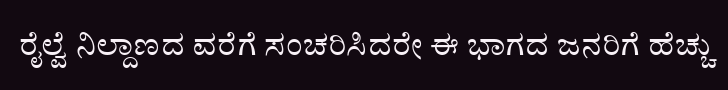ರೈಲ್ವೆ ನಿಲ್ದಾಣದ ವರೆಗೆ ಸಂಚರಿಸಿದರೇ ಈ ಭಾಗದ ಜನರಿಗೆ ಹೆಚ್ಚು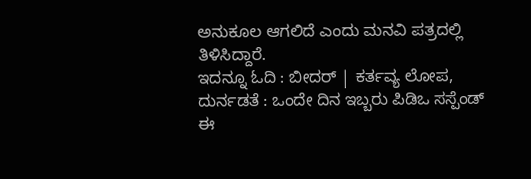ಅನುಕೂಲ ಆಗಲಿದೆ ಎಂದು ಮನವಿ ಪತ್ರದಲ್ಲಿ ತಿಳಿಸಿದ್ದಾರೆ.
ಇದನ್ನೂ ಓದಿ : ಬೀದರ್ | ಕರ್ತವ್ಯ ಲೋಪ, ದುರ್ನಡತೆ : ಒಂದೇ ದಿನ ಇಬ್ಬರು ಪಿಡಿಒ ಸಸ್ಪೆಂಡ್
ಈ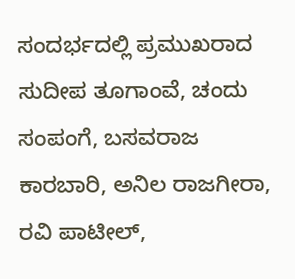ಸಂದರ್ಭದಲ್ಲಿ ಪ್ರಮುಖರಾದ ಸುದೀಪ ತೂಗಾಂವೆ, ಚಂದು ಸಂಪಂಗೆ, ಬಸವರಾಜ ಕಾರಬಾರಿ, ಅನಿಲ ರಾಜಗೀರಾ, ರವಿ ಪಾಟೀಲ್,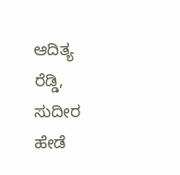ಆದಿತ್ಯ ರೆಡ್ಡಿ, ಸುದೀರ ಹೇಡೆ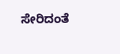ಸೇರಿದಂತೆ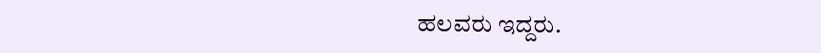ಹಲವರು ಇದ್ದರು.